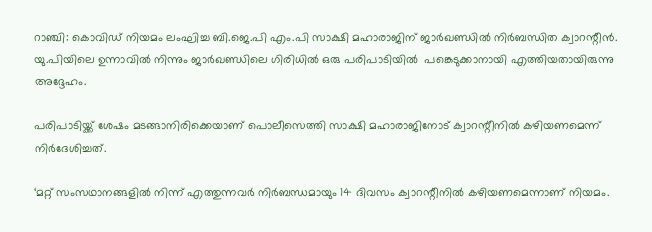റാഞ്ചി: കൊവിഡ് നിയമം ലംഘിച്ച ബി.ജെ.പി എം.പി സാക്ഷി മഹാരാജിന് ജാര്‍ഖണ്ഡില്‍ നിര്‍ബന്ധിത ക്വാറന്റീന്‍. യു.പിയിലെ ഉന്നാവില്‍ നിന്നും ജാര്‍ഖണ്ഡിലെ ഗിരിധില്‍ ഒരു പരിപാടിയില്‍  പങ്കെടുക്കാനായി എത്തിയതായിരുന്നു അദ്ദേഹം.

പരിപാടിയ്ക്ക് ശേഷം മടങ്ങാനിരിക്കെയാണ് പൊലീസെത്തി സാക്ഷി മഹാരാജിനോട് ക്വാറന്റീനില്‍ കഴിയണമെന്ന് നിര്‍ദേശിച്ചത്.

‘മറ്റ് സംസഥാനങ്ങളില്‍ നിന്ന് എത്തുന്നവര്‍ നിര്‍ബന്ധമായും 14 ദിവസം ക്വാറന്റീനില്‍ കഴിയണമെന്നാണ് നിയമം.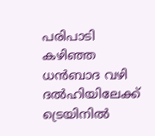പരിപാടി കഴിഞ്ഞ ധന്‍ബാദ വഴി ദല്‍ഹിയിലേക്ക് ട്രെയിനില്‍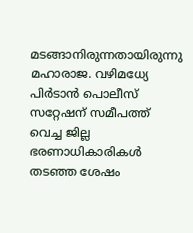മടങ്ങാനിരുന്നതായിരുന്നു മഹാരാജ. വഴിമധ്യേ പിര്‍ടാന്‍ പൊലീസ് സറ്റേഷന് സമീപത്ത് വെച്ച ജില്ല ഭരണാധികാരികള്‍ തടഞ്ഞ ശേഷം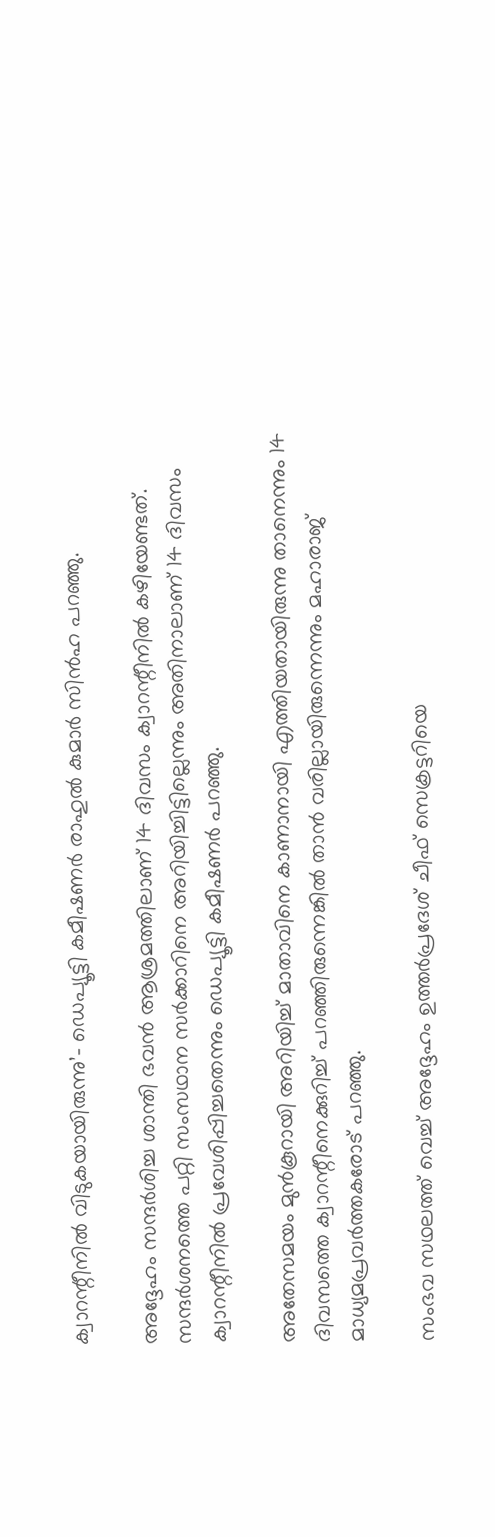ക്വാറന്റീനില്‍ വിടുകയായിരുന്നു’- ഡെപ്യൂട്ടി കമീഷണര്‍ രാഹുല്‍ കുമാര്‍ സിന്‍ഹ പറഞ്ഞു.

അദ്ദേഹം സന്ദര്‍ശിച്ച ശാന്തി ഭവന്‍ ആശ്രമത്തിലാണ് 14 ദിവസം ക്വാറന്റീനില്‍ കഴിയേണ്ടത്. സന്ദര്‍ശനത്തെ പറ്റി സംസഥാന സര്‍ക്കാറിനെ അറിയിച്ചിട്ടില്ലെന്നും അതിനാലാണ് 14 ദിവസം ക്വാറന്റീനില്‍ പ്രവേശിപ്പിച്ചതെന്നും ഡെപ്യൂട്ടി കമീഷണര്‍ പറഞ്ഞു.

അതേസമയം മുന്‍കൂറായി അറിയിച്ച് മാതാവിനെ കാണാനായി എത്തിയതായിരുന്നു താനെന്നും 14 ദിവസത്തെ ക്വാറന്റീനെക്കുറിച്ച് പറഞ്ഞിരുന്നെങ്കില്‍ താന്‍ വരില്ലായിരുന്നെന്നും മഹാരാജ് മാധ്യമപ്രവര്‍ത്തകരോട് പറഞ്ഞു.

സംഭവ സഥലത്ത് വെച്ച് അദ്ദേഹം ഉത്തര്‍പ്രദേശ് ചീഫ് സെക്രട്ടറിയെ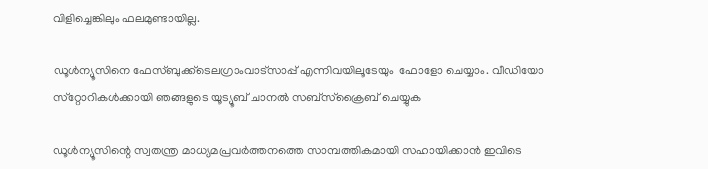വിളിച്ചെങ്കിലും ഫലമുണ്ടായില്ല.

ഡൂള്‍ന്യൂസിനെ ഫേസ്ബുക്ക്ടെലഗ്രാംവാട്‌സാപ്പ് എന്നിവയിലൂടേയും  ഫോളോ ചെയ്യാം. വീഡിയോ സ്‌റ്റോറികള്‍ക്കായി ഞങ്ങളുടെ യൂട്യൂബ് ചാനല്‍ സബ്‌സ്‌ക്രൈബ് ചെയ്യുക

ഡൂള്‍ന്യൂസിന്റെ സ്വതന്ത്ര മാധ്യമപ്രവര്‍ത്തനത്തെ സാമ്പത്തികമായി സഹായിക്കാന്‍ ഇവിടെ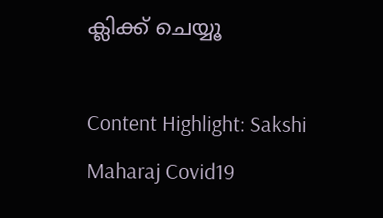ക്ലിക്ക് ചെയ്യൂ

Content Highlight: Sakshi Maharaj Covid19